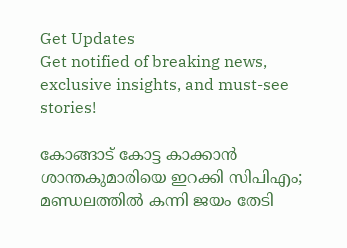Get Updates
Get notified of breaking news, exclusive insights, and must-see stories!

കോങ്ങാട് കോട്ട കാക്കാൻ ശാന്തകുമാരിയെ ഇറക്കി സിപിഎം; മണ്ഡലത്തിൽ കന്നി ജയം തേടി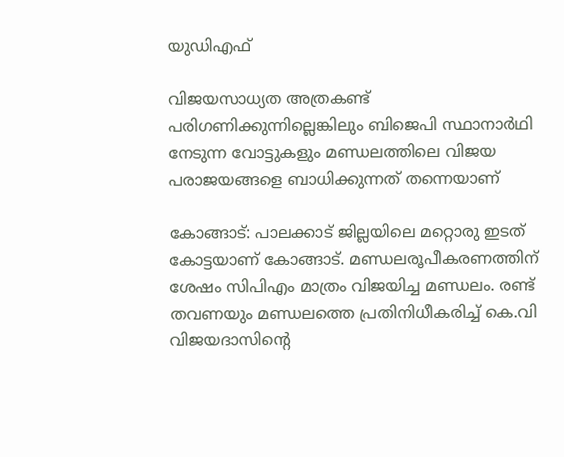യുഡിഎഫ്

വിജയസാധ്യത അത്രകണ്ട് പരിഗണിക്കുന്നില്ലെങ്കിലും ബിജെപി സ്ഥാനാർഥി നേടുന്ന വോട്ടുകളും മണ്ഡലത്തിലെ വിജയ പരാജയങ്ങളെ ബാധിക്കുന്നത് തന്നെയാണ്

കോങ്ങാട്: പാലക്കാട് ജില്ലയിലെ മറ്റൊരു ഇടത് കോട്ടയാണ് കോങ്ങാട്. മണ്ഡലരൂപീകരണത്തിന് ശേഷം സിപിഎം മാത്രം വിജയിച്ച മണ്ഡലം. രണ്ട് തവണയും മണ്ഡലത്തെ പ്രതിനിധീകരിച്ച് കെ.വി വിജയദാസിന്റെ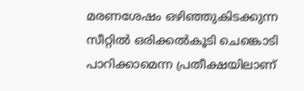മരണശേഷം ഒഴിഞ്ഞുകിടക്കുന്ന സീറ്റിൽ ഒരിക്കൽകൂടി ചെങ്കൊടി പാറിക്കാമെന്ന പ്രതീക്ഷയിലാണ്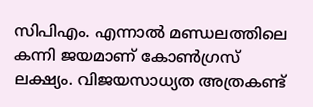സിപിഎം. എന്നാൽ മണ്ഡലത്തിലെ കന്നി ജയമാണ് കോൺഗ്രസ് ലക്ഷ്യം. വിജയസാധ്യത അത്രകണ്ട്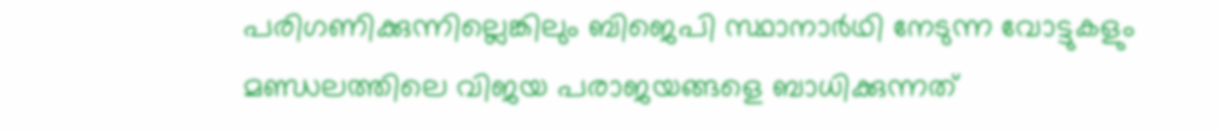പരിഗണിക്കുന്നില്ലെങ്കിലും ബിജെപി സ്ഥാനാർഥി നേടുന്ന വോട്ടുകളും മണ്ഡലത്തിലെ വിജയ പരാജയങ്ങളെ ബാധിക്കുന്നത്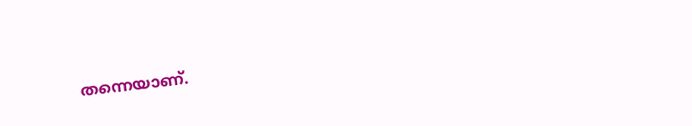തന്നെയാണ്.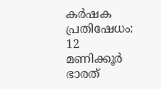കര്‍ഷക പ്രതിഷേധം: 12 മണിക്കൂര്‍ ഭാരത്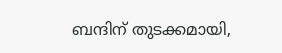ബന്ദിന് തുടക്കമായി,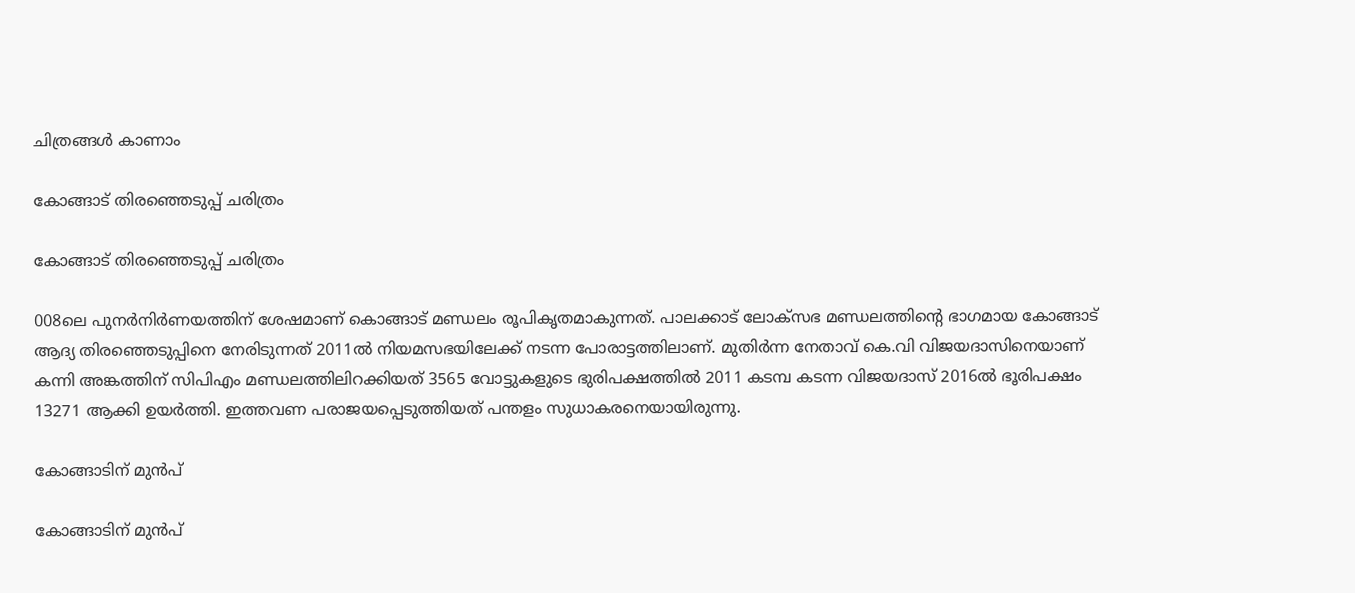ചിത്രങ്ങൾ കാണാം

കോങ്ങാട് തിരഞ്ഞെടുപ്പ് ചരിത്രം

കോങ്ങാട് തിരഞ്ഞെടുപ്പ് ചരിത്രം

008ലെ പുനർനിർണയത്തിന് ശേഷമാണ് കൊങ്ങാട് മണ്ഡലം രൂപികൃതമാകുന്നത്. പാലക്കാട് ലോക്സഭ മണ്ഡലത്തിന്റെ ഭാഗമായ കോങ്ങാട് ആദ്യ തിരഞ്ഞെടുപ്പിനെ നേരിടുന്നത് 2011ൽ നിയമസഭയിലേക്ക് നടന്ന പോരാട്ടത്തിലാണ്. മുതിർന്ന നേതാവ് കെ.വി വിജയദാസിനെയാണ് കന്നി അങ്കത്തിന് സിപിഎം മണ്ഡലത്തിലിറക്കിയത് 3565 വോട്ടുകളുടെ ഭുരിപക്ഷത്തിൽ 2011 കടമ്പ കടന്ന വിജയദാസ് 2016ൽ ഭൂരിപക്ഷം 13271 ആക്കി ഉയർത്തി. ഇത്തവണ പരാജയപ്പെടുത്തിയത് പന്തളം സുധാകരനെയായിരുന്നു.

കോങ്ങാടിന് മുൻപ്

കോങ്ങാടിന് മുൻപ്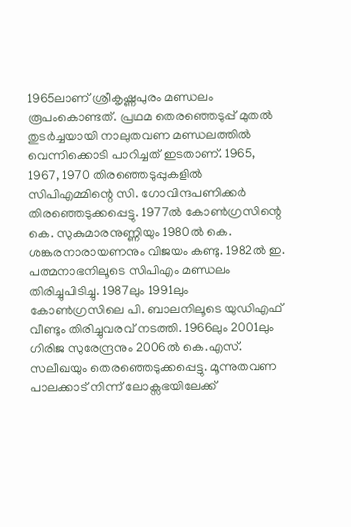1965ലാണ് ശ്രീകൃഷ്ണപുരം മണ്ഡലം രൂപംകൊണ്ടത്. പ്രഥമ തെരഞ്ഞെടുപ്പ് മുതൽ തുടർച്ചയായി നാലുതവണ മണ്ഡലത്തിൽ വെന്നിക്കൊടി പാറിച്ചത് ഇടതാണ്. 1965, 1967, 1970 തിരഞ്ഞെടുപ്പുകളിൽ സിപിഎമ്മിന്റെ സി. ഗോവിന്ദപണിക്കർ തിരഞ്ഞെടുക്കപ്പെട്ടു. 1977ൽ കോൺഗ്രസിന്റെ കെ. സുകുമാരനുണ്ണിയും 1980ൽ കെ. ശങ്കരനാരായണനും വിജയം കണ്ടു. 1982ൽ ഇ. പത്മനാഭനിലൂടെ സിപിഎം മണ്ഡലം തിരിച്ചുപിടിച്ചു. 1987ലും 1991ലും കോൺഗ്രസിലെ പി. ബാലനിലൂടെ യുഡിഎഫ് വീണ്ടും തിരിച്ചുവരവ് നടത്തി. 1966ലും 2001ലും ഗിരിജ സുരേന്ദ്രനും 2006ൽ കെ.എസ്. സലീഖയും തെരഞ്ഞെടുക്കപ്പെട്ടു. മൂന്നുതവണ പാലക്കാട് നിന്ന് ലോക്സഭയിലേക്ക്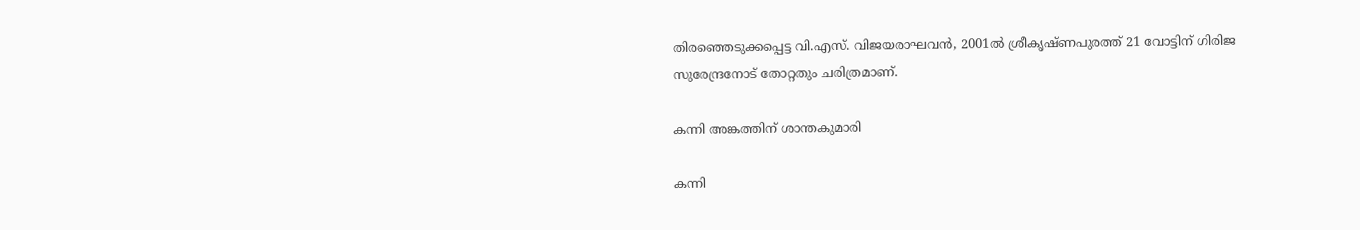തിരഞ്ഞെടുക്കപ്പെട്ട വി.എസ്. വിജയരാഘവൻ, 2001ൽ ശ്രീകൃഷ്ണപുരത്ത് 21 വോട്ടിന് ഗിരിജ സുരേന്ദ്രനോട് തോറ്റതും ചരിത്രമാണ്.

കന്നി അങ്കത്തിന് ശാന്തകുമാരി

കന്നി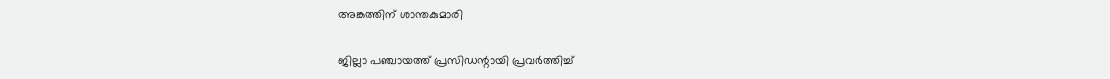അങ്കത്തിന് ശാന്തകുമാരി

ജില്ലാ പഞ്ചായത്ത് പ്രസിഡന്റായി പ്രവർത്തിച്ച്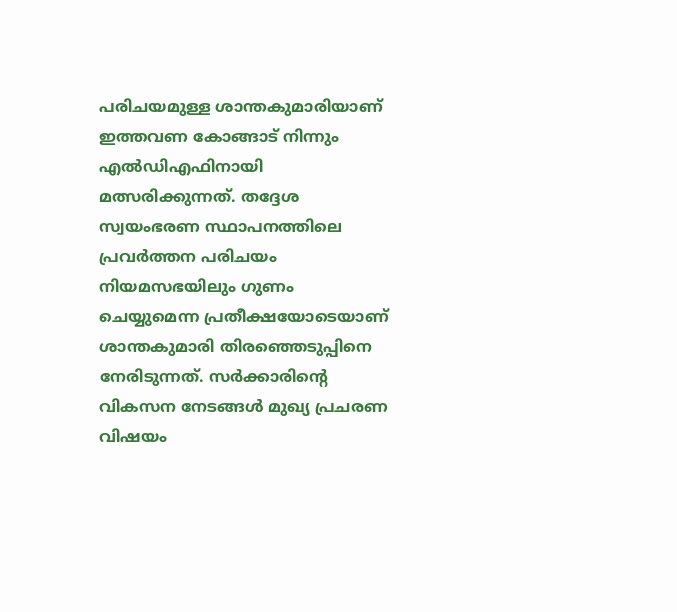പരിചയമുള്ള ശാന്തകുമാരിയാണ് ഇത്തവണ കോങ്ങാട് നിന്നും എൽഡിഎഫിനായി മത്സരിക്കുന്നത്. തദ്ദേശ സ്വയംഭരണ സ്ഥാപനത്തിലെ പ്രവർത്തന പരിചയം നിയമസഭയിലും ഗുണം ചെയ്യുമെന്ന പ്രതീക്ഷയോടെയാണ് ശാന്തകുമാരി തിരഞ്ഞെടുപ്പിനെ നേരിടുന്നത്. സർക്കാരിന്റെ വികസന നേടങ്ങൾ മുഖ്യ പ്രചരണ വിഷയം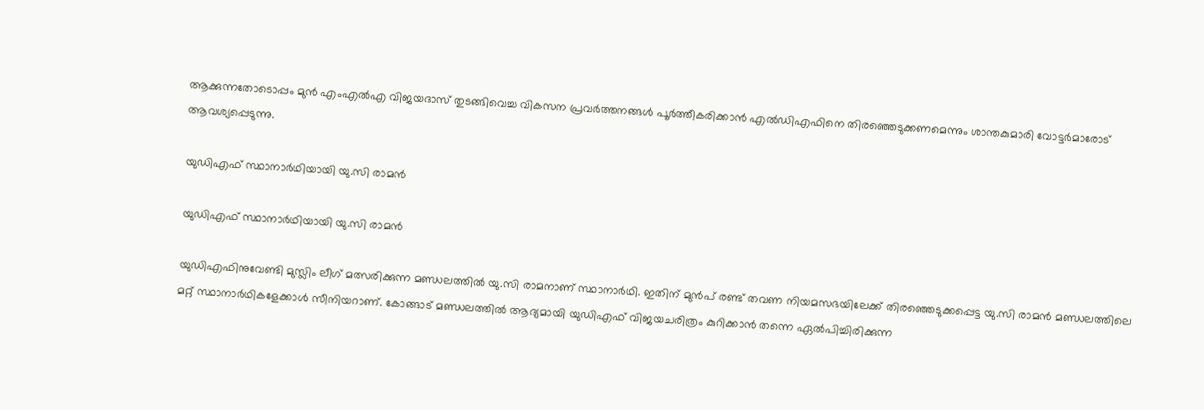ആക്കുന്നതോടൊപ്പം മുൻ എംഎൽഎ വിജയദാസ് തുടങ്ങിവെച്ച വികസന പ്രവർത്തനങ്ങൾ പൂർത്തീകരിക്കാൻ എൽഡിഎഫിനെ തിരഞ്ഞെടുക്കണമെന്നും ശാന്തകുമാരി വോട്ടർമാരോട് ആവശ്യപ്പെടുന്നു.

യുഡിഎഫ് സ്ഥാനാർഥിയായി യു.സി രാമൻ

യുഡിഎഫ് സ്ഥാനാർഥിയായി യു.സി രാമൻ

യുഡിഎഫിനുവേണ്ടി മുസ്ലിം ലീഗ് മത്സരിക്കുന്ന മണ്ഡലത്തിൽ യു.സി രാമനാണ് സ്ഥാനാർഥി. ഇതിന് മുൻപ് രണ്ട് തവണ നിയമസഭയിലേക്ക് തിരഞ്ഞെടുക്കപ്പെട്ട യു.സി രാമൻ മണ്ഡലത്തിലെ മറ്റ് സ്ഥാനാർഥികളേക്കാൾ സീനിയറാണ്. കോങ്ങാട് മണ്ഡലത്തിൽ ആദ്യമായി യുഡിഎഫ് വിജയചരിത്രം കുറിക്കാൻ തന്നെ ഏൽപിച്ചിരിക്കുന്ന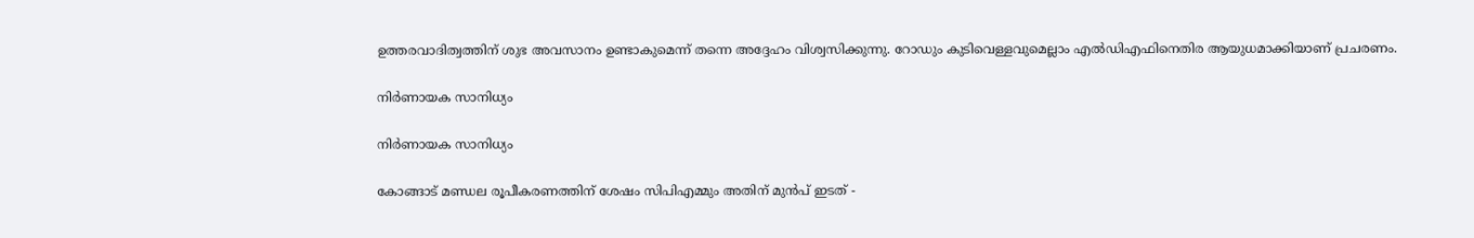ഉത്തരവാദിത്വത്തിന് ശുഭ അവസാനം ഉണ്ടാകുമെന്ന് തന്നെ അദ്ദേഹം വിശ്വസിക്കുന്നു. റോഡും കുടിവെള്ളവുമെല്ലാം എൽഡിഎഫിനെതിര ആയുധമാക്കിയാണ് പ്രചരണം.

നിർണായക സാനിധ്യം

നിർണായക സാനിധ്യം

കോങ്ങാട് മണ്ഡല രൂപീകരണത്തിന് ശേഷം സിപിഎമ്മും അതിന് മുൻപ് ഇടത് -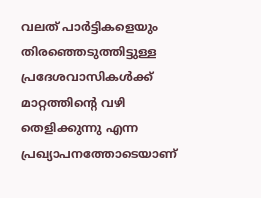വലത് പാർട്ടികളെയും തിരഞ്ഞെടുത്തിട്ടുള്ള പ്രദേശവാസികൾക്ക് മാറ്റത്തിന്റെ വഴി തെളിക്കുന്നു എന്ന പ്രഖ്യാപനത്തോടെയാണ്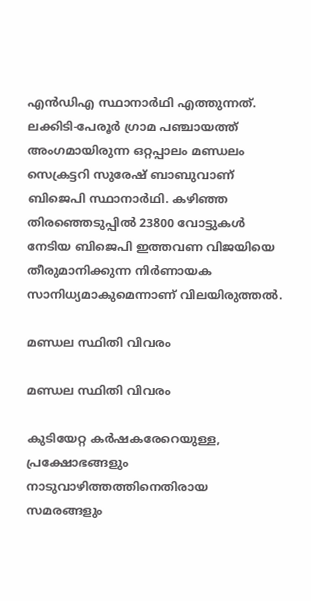എൻഡിഎ സ്ഥാനാർഥി എത്തുന്നത്. ലക്കിടി-പേരൂർ ഗ്രാമ പഞ്ചായത്ത് അംഗമായിരുന്ന ഒറ്റപ്പാലം മണ്ഡലം സെക്രട്ടറി സുരേഷ് ബാബുവാണ് ബിജെപി സ്ഥാനാർഥി. കഴിഞ്ഞ തിരഞ്ഞെടുപ്പിൽ 23800 വോട്ടുകൾ നേടിയ ബിജെപി ഇത്തവണ വിജയിയെ തീരുമാനിക്കുന്ന നിർണായക സാനിധ്യമാകുമെന്നാണ് വിലയിരുത്തൽ.

മണ്ഡല സ്ഥിതി വിവരം

മണ്ഡല സ്ഥിതി വിവരം

കുടിയേറ്റ കര്‍ഷകരേറെയുള്ള, പ്രക്ഷോഭങ്ങളും നാടുവാഴിത്തത്തിനെതിരായ സമരങ്ങളും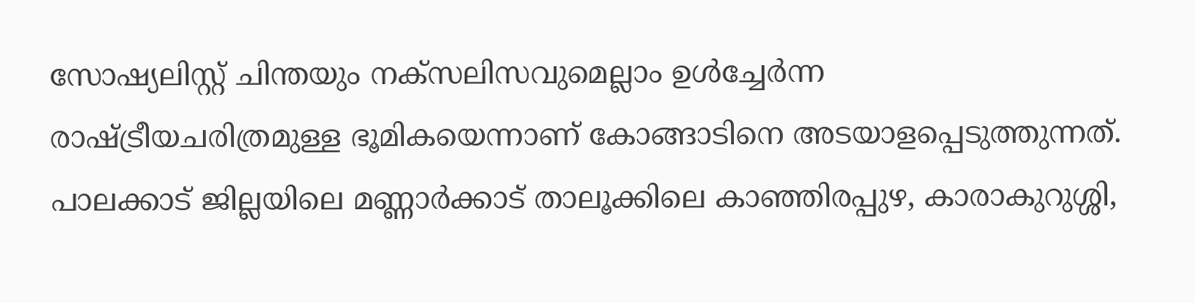സോഷ്യലിസ്റ്റ് ചിന്തയും നക്സലിസവുമെല്ലാം ഉള്‍ച്ചേര്‍ന്ന രാഷ്ട്രീയചരിത്രമുള്ള ഭൂമികയെന്നാണ് കോങ്ങാടിനെ അടയാളപ്പെടുത്തുന്നത്. പാലക്കാട് ജില്ലയിലെ മണ്ണാർക്കാട് താലൂക്കിലെ കാഞ്ഞിരപ്പുഴ, കാരാകുറുശ്ശി,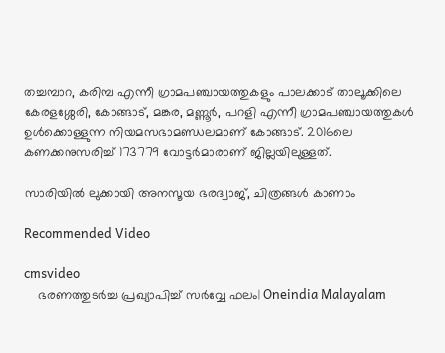തച്ചമ്പാറ, കരിമ്പ എന്നീ ഗ്രാമപഞ്ചായത്തുകളും പാലക്കാട് താലൂക്കിലെ കേരളശ്ശേരി, കോങ്ങാട്, മങ്കര, മണ്ണൂർ, പറളി എന്നീ ഗ്രാമപഞ്ചായത്തുകൾ ഉൾക്കൊള്ളുന്ന നിയമസഭാമണ്ഡലമാണ് കോങ്ങാട്. 2016ലെ കണക്കനുസരിച്ച് 173779 വോട്ടർമാരാണ് ജില്ലയിലുള്ളത്.

സാരിയിൽ ലുക്കായി അനസൂയ ഭരദ്വാജ്, ചിത്രങ്ങൾ കാണാം

Recommended Video

cmsvideo
    ഭരണത്തുടര്‍ച്ച പ്രഖ്യാപിച്ച് സര്‍വ്വേ ഫലം| Oneindia Malayalam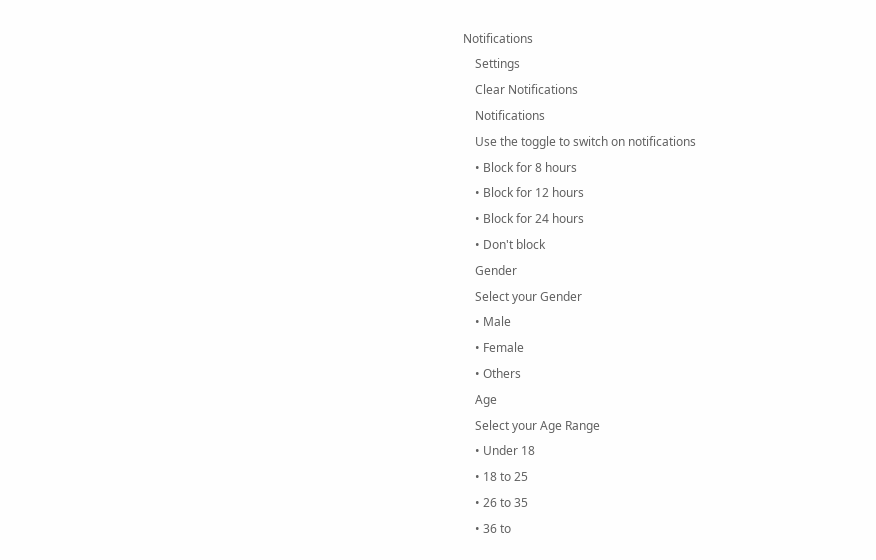Notifications
    Settings
    Clear Notifications
    Notifications
    Use the toggle to switch on notifications
    • Block for 8 hours
    • Block for 12 hours
    • Block for 24 hours
    • Don't block
    Gender
    Select your Gender
    • Male
    • Female
    • Others
    Age
    Select your Age Range
    • Under 18
    • 18 to 25
    • 26 to 35
    • 36 to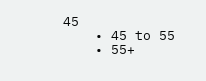45
    • 45 to 55
    • 55+